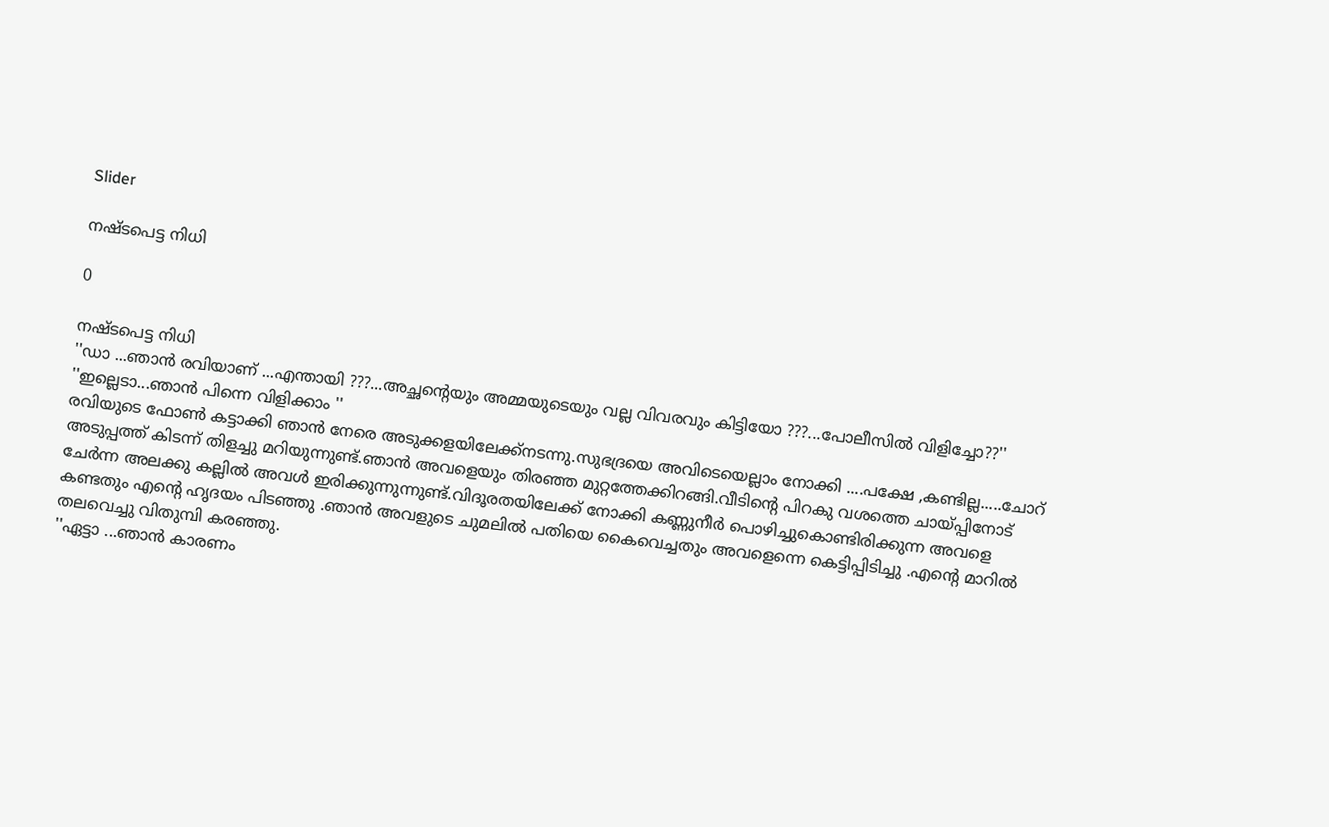Slider

നഷ്ടപെട്ട നിധി

0

നഷ്ടപെട്ട നിധി
''ഡാ ...ഞാൻ രവിയാണ് ...എന്തായി ???...അച്ഛന്റെയും അമ്മയുടെയും വല്ല വിവരവും കിട്ടിയോ ???...പോലീസിൽ വിളിച്ചോ??''
''ഇല്ലെടാ...ഞാൻ പിന്നെ വിളിക്കാം ''
രവിയുടെ ഫോൺ കട്ടാക്കി ഞാൻ നേരെ അടുക്കളയിലേക്ക്നടന്നു.സുഭദ്രയെ അവിടെയെല്ലാം നോക്കി ....പക്ഷേ ,കണ്ടില്ല.....ചോറ് അടുപ്പത്ത് കിടന്ന് തിളച്ചു മറിയുന്നുണ്ട്.ഞാൻ അവളെയും തിരഞ്ഞ മുറ്റത്തേക്കിറങ്ങി.വീടിന്റെ പിറകു വശത്തെ ചായ്പ്പിനോട് ചേർന്ന അലക്കു കല്ലിൽ അവൾ ഇരിക്കുന്നുന്നുണ്ട്.വിദൂരതയിലേക്ക് നോക്കി കണ്ണുനീർ പൊഴിച്ചുകൊണ്ടിരിക്കുന്ന അവളെ കണ്ടതും എന്റെ ഹൃദയം പിടഞ്ഞു .ഞാൻ അവളുടെ ചുമലിൽ പതിയെ കൈവെച്ചതും അവളെന്നെ കെട്ടിപ്പിടിച്ചു .എന്റെ മാറിൽ തലവെച്ചു വിതുമ്പി കരഞ്ഞു.
''ഏട്ടാ ...ഞാൻ കാരണം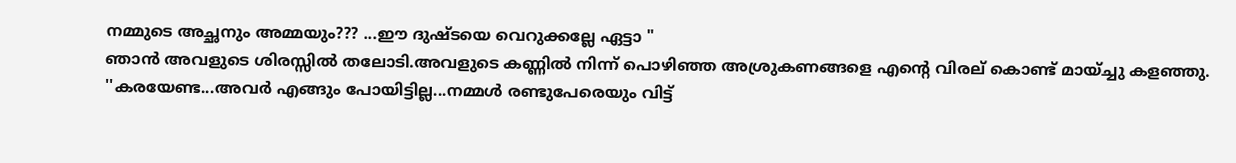നമ്മുടെ അച്ഛനും അമ്മയും??? ...ഈ ദുഷ്ടയെ വെറുക്കല്ലേ ഏട്ടാ "
ഞാൻ അവളുടെ ശിരസ്സിൽ തലോടി.അവളുടെ കണ്ണിൽ നിന്ന് പൊഴിഞ്ഞ അശ്രുകണങ്ങളെ എന്റെ വിരല് കൊണ്ട് മായ്ച്ചു കളഞ്ഞു.
''കരയേണ്ട...അവർ എങ്ങും പോയിട്ടില്ല...നമ്മൾ രണ്ടുപേരെയും വിട്ട്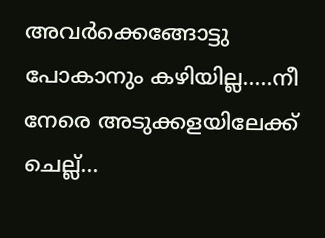അവർക്കെങ്ങോട്ടു പോകാനും കഴിയില്ല.....നീ നേരെ അടുക്കളയിലേക്ക് ചെല്ല്...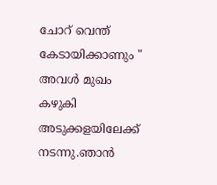ചോറ് വെന്ത് കേടായിക്കാണും "
അവൾ മുഖം കഴുകി അടുക്കളയിലേക്ക് നടന്നു.ഞാൻ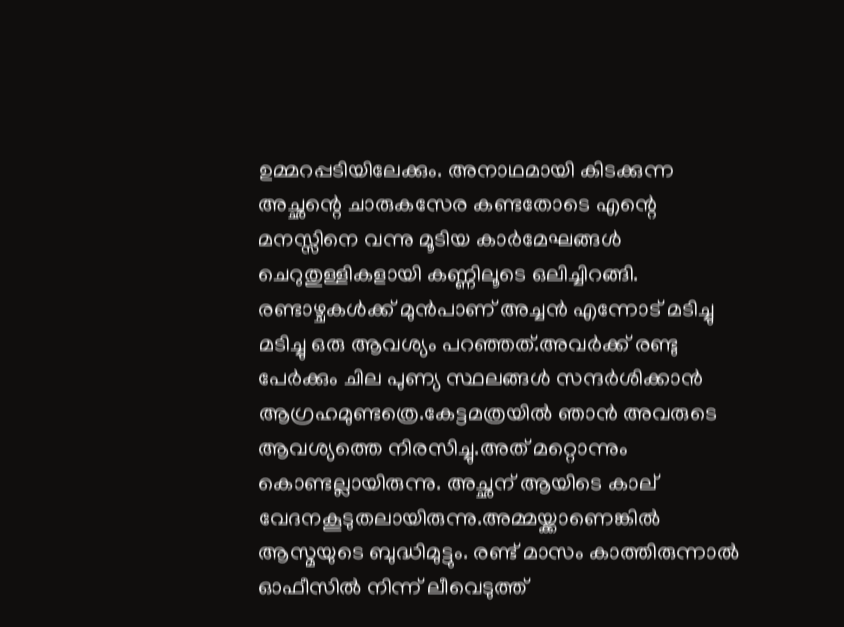ഉമ്മറപ്പടിയിലേക്കും. അനാഥമായി കിടക്കുന്ന അച്ഛന്റെ ചാരുകസേര കണ്ടതോടെ എന്റെ മനസ്സിനെ വന്നു മൂടിയ കാർമേഘങ്ങൾ ചെറുതുള്ളികളായി കണ്ണിലൂടെ ഒലിച്ചിറങ്ങി.
രണ്ടാഴ്ചകൾക്ക് മുൻപാണ് അച്ചൻ എന്നോട് മടിച്ചു മടിച്ചു ഒരു ആവശ്യം പറഞ്ഞത്.അവർക്ക് രണ്ടു പേർക്കും ചില പുണ്യ സ്ഥലങ്ങൾ സന്ദർശിക്കാൻ ആഗ്രഹമുണ്ടത്രെ.കേട്ടമത്രയിൽ ഞാൻ അവരുടെ ആവശ്യത്തെ നിരസിച്ചു.അത് മറ്റൊന്നും കൊണ്ടല്ലായിരുന്നു. അച്ഛന് ആയിടെ കാല് വേദനകൂടുതലായിരുന്നു.അമ്മയ്ക്കാണെങ്കിൽ ആസ്മയുടെ ബുദ്ധിമുട്ടും. രണ്ട്‌ മാസം കാത്തിരുന്നാൽ ഓഫീസിൽ നിന്ന് ലീവെടുത്ത്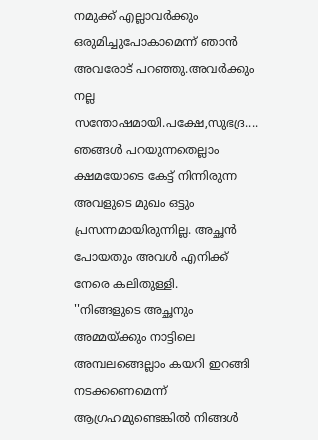നമുക്ക് എല്ലാവർക്കും ഒരുമിച്ചുപോകാമെന്ന് ഞാൻ അവരോട് പറഞ്ഞു.അവർക്കും നല്ല സന്തോഷമായി.പക്ഷേ,സുഭദ്ര....
ഞങ്ങൾ പറയുന്നതെല്ലാം ക്ഷമയോടെ കേട്ട് നിന്നിരുന്ന അവളുടെ മുഖം ഒട്ടും പ്രസന്നമായിരുന്നില്ല. അച്ഛൻ പോയതും അവൾ എനിക്ക് നേരെ കലിതുള്ളി.
''നിങ്ങളുടെ അച്ഛനും അമ്മയ്ക്കും നാട്ടിലെ അമ്പലങ്ങെല്ലാം കയറി ഇറങ്ങി നടക്കണെമെന്ന് ആഗ്രഹമുണ്ടെങ്കിൽ നിങ്ങൾ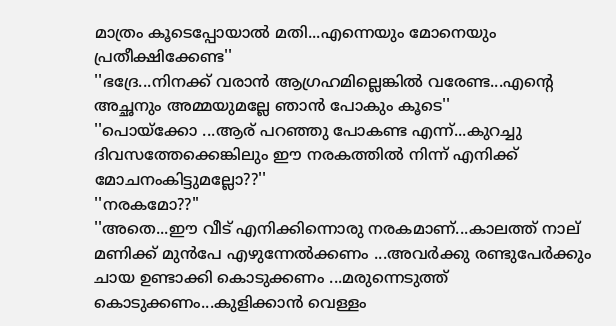മാത്രം കൂടെപ്പോയാൽ മതി...എന്നെയും മോനെയും പ്രതീക്ഷിക്കേണ്ട''
''ഭദ്രേ...നിനക്ക് വരാൻ ആഗ്രഹമില്ലെങ്കിൽ വരേണ്ട...എന്റെ അച്ഛനും അമ്മയുമല്ലേ ഞാൻ പോകും കൂടെ''
''പൊയ്ക്കോ ...ആര് പറഞ്ഞു പോകണ്ട എന്ന്...കുറച്ചു ദിവസത്തേക്കെങ്കിലും ഈ നരകത്തിൽ നിന്ന് എനിക്ക് മോചനംകിട്ടുമല്ലോ??''
''നരകമോ??"
''അതെ...ഈ വീട് എനിക്കിന്നൊരു നരകമാണ്...കാലത്ത് നാല് മണിക്ക് മുൻപേ എഴുന്നേൽക്കണം ...അവർക്കു രണ്ടുപേർക്കും ചായ ഉണ്ടാക്കി കൊടുക്കണം ...മരുന്നെടുത്ത് കൊടുക്കണം...കുളിക്കാൻ വെള്ളം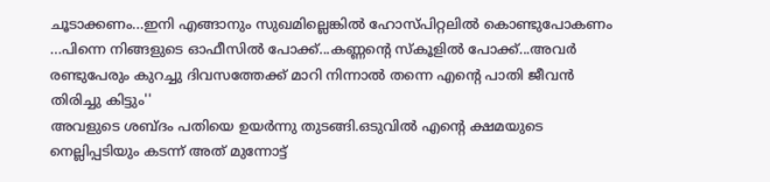ചൂടാക്കണം...ഇനി എങ്ങാനും സുഖമില്ലെങ്കിൽ ഹോസ്പിറ്റലിൽ കൊണ്ടുപോകണം ...പിന്നെ നിങ്ങളുടെ ഓഫീസിൽ പോക്ക്...കണ്ണന്റെ സ്കൂളിൽ പോക്ക്...അവർ രണ്ടുപേരും കുറച്ചു ദിവസത്തേക്ക് മാറി നിന്നാൽ തന്നെ എന്റെ പാതി ജീവൻ തിരിച്ചു കിട്ടും''
അവളുടെ ശബ്ദം പതിയെ ഉയർന്നു തുടങ്ങി.ഒടുവിൽ എന്റെ ക്ഷമയുടെ നെല്ലിപ്പടിയും കടന്ന് അത് മുന്നോട്ട്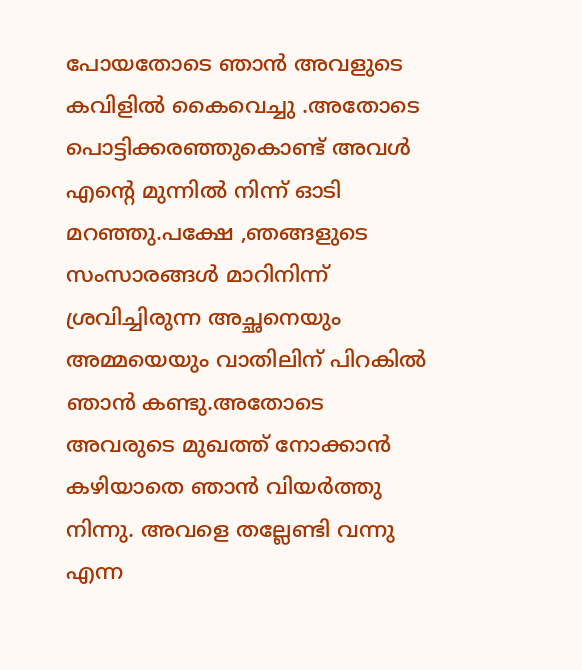പോയതോടെ ഞാൻ അവളുടെ കവിളിൽ കൈവെച്ചു .അതോടെ പൊട്ടിക്കരഞ്ഞുകൊണ്ട്‌ അവൾ എന്റെ മുന്നിൽ നിന്ന് ഓടി മറഞ്ഞു.പക്ഷേ ,ഞങ്ങളുടെ സംസാരങ്ങൾ മാറിനിന്ന് ശ്രവിച്ചിരുന്ന അച്ഛനെയും അമ്മയെയും വാതിലിന് പിറകിൽ ഞാൻ കണ്ടു.അതോടെ അവരുടെ മുഖത്ത് നോക്കാൻ കഴിയാതെ ഞാൻ വിയർത്തു നിന്നു. അവളെ തല്ലേണ്ടി വന്നു എന്ന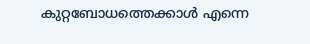കുറ്റബോധത്തെക്കാൾ എന്നെ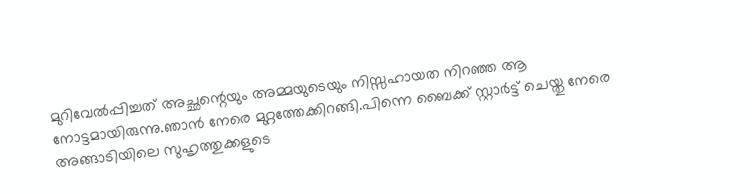മുറിവേൽപ്പിച്ചത് അച്ഛന്റെയും അമ്മയുടെയും നിസ്സഹായത നിറഞ്ഞ ആ നോട്ടമായിരുന്നു.ഞാൻ നേരെ മുറ്റത്തേക്കിറങ്ങി.പിന്നെ ബൈക്ക് സ്റ്റാർട്ട് ചെയ്തു നേരെ അങ്ങാടിയിലെ സുഹൃത്തുക്കളുടെ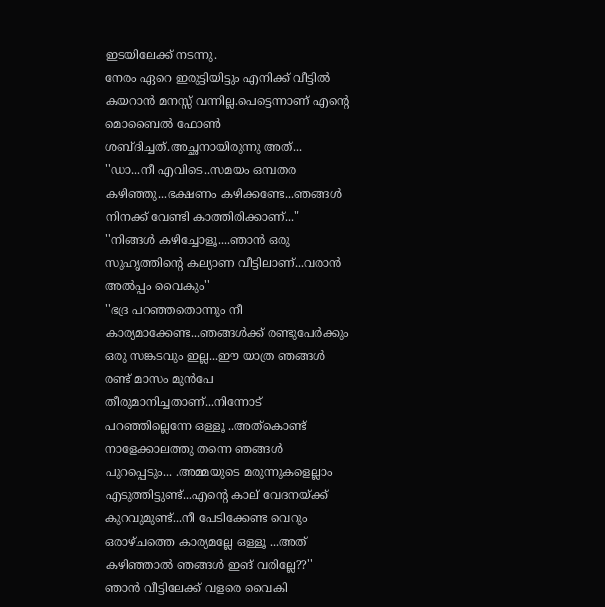ഇടയിലേക്ക് നടന്നു.
നേരം ഏറെ ഇരുട്ടിയിട്ടും എനിക്ക് വീട്ടിൽ കയറാൻ മനസ്സ് വന്നില്ല.പെട്ടെന്നാണ് എന്റെ മൊബൈൽ ഫോൺ ശബ്ദിച്ചത്.അച്ഛനായിരുന്നു അത്...
''ഡാ...നീ എവിടെ..സമയം ഒമ്പതര കഴിഞ്ഞു...ഭക്ഷണം കഴിക്കണ്ടേ...ഞങ്ങൾ നിനക്ക് വേണ്ടി കാത്തിരിക്കാണ്..."
''നിങ്ങൾ കഴിച്ചോളൂ....ഞാൻ ഒരു സുഹൃത്തിന്റെ കല്യാണ വീട്ടിലാണ്...വരാൻ അൽപ്പം വൈകും''
''ഭദ്ര പറഞ്ഞതൊന്നും നീ കാര്യമാക്കേണ്ട...ഞങ്ങൾക്ക് രണ്ടുപേർക്കും ഒരു സങ്കടവും ഇല്ല...ഈ യാത്ര ഞങ്ങൾ രണ്ട് മാസം മുൻപേ തീരുമാനിച്ചതാണ്...നിന്നോട് പറഞ്ഞില്ലെന്നേ ഒള്ളൂ ..അത്കൊണ്ട് നാളേക്കാലത്തു തന്നെ ഞങ്ങൾ പുറപ്പെടും... .അമ്മയുടെ മരുന്നുകളെല്ലാം എടുത്തിട്ടുണ്ട്...എന്റെ കാല് വേദനയ്ക്ക് കുറവുമുണ്ട്...നീ പേടിക്കേണ്ട വെറും ഒരാഴ്ചത്തെ കാര്യമല്ലേ ഒള്ളൂ ...അത് കഴിഞ്ഞാൽ ഞങ്ങൾ ഇങ് വരില്ലേ??''
ഞാൻ വീട്ടിലേക്ക് വളരെ വൈകി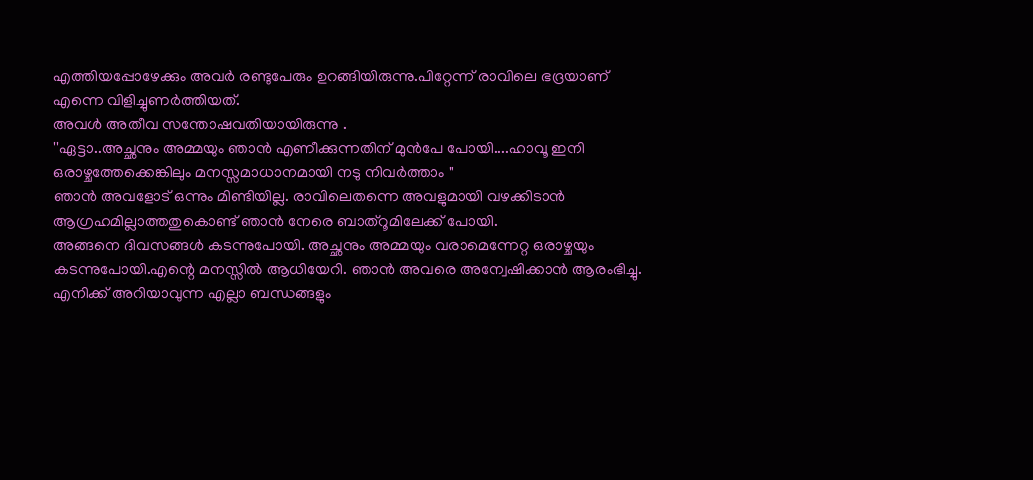എത്തിയപ്പോഴേക്കും അവർ രണ്ടുപേരും ഉറങ്ങിയിരുന്നു.പിറ്റേന്ന് രാവിലെ ഭദ്രയാണ് എന്നെ വിളിച്ചുണർത്തിയത്.
അവൾ അതീവ സന്തോഷവതിയായിരുന്നു .
''ഏട്ടാ..അച്ഛനും അമ്മയും ഞാൻ എണീക്കുന്നതിന് മുൻപേ പോയി....ഹാവൂ ഇനി ഒരാഴ്ചത്തേക്കെങ്കിലും മനസ്സമാധാനമായി നടു നിവർത്താം "
ഞാൻ അവളോട് ഒന്നും മിണ്ടിയില്ല. രാവിലെതന്നെ അവളുമായി വഴക്കിടാൻ ആഗ്രഹമില്ലാത്തതുകൊണ്ട് ഞാൻ നേരെ ബാത്റൂമിലേക്ക് പോയി.
അങ്ങനെ ദിവസങ്ങൾ കടന്നുപോയി. അച്ഛനും അമ്മയും വരാമെന്നേറ്റ ഒരാഴ്ചയും കടന്നുപോയി.എന്റെ മനസ്സിൽ ആധിയേറി. ഞാൻ അവരെ അന്വേഷിക്കാൻ ആരംഭിച്ചു. എനിക്ക് അറിയാവുന്ന എല്ലാ ബന്ധങ്ങളും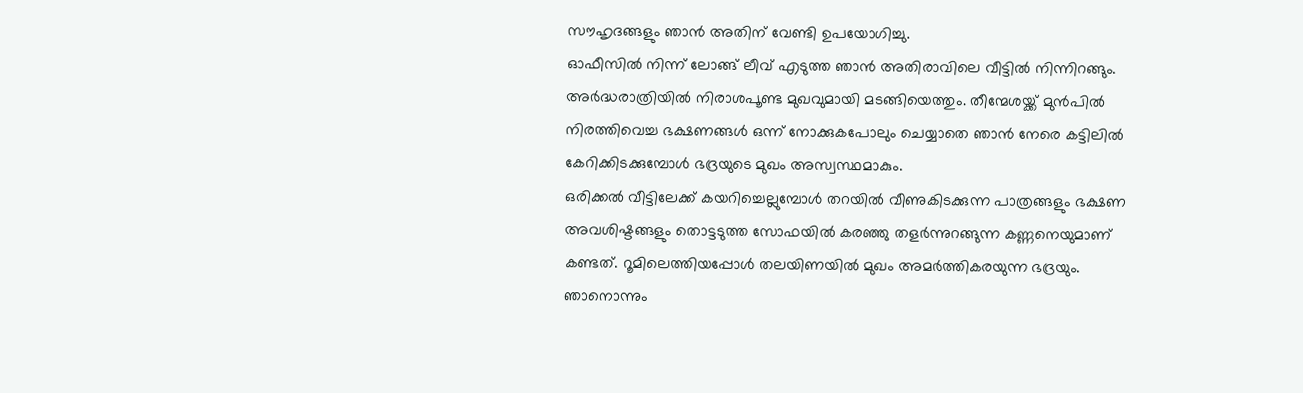സൗഹൃദങ്ങളും ഞാൻ അതിന് വേണ്ടി ഉപയോഗിച്ചു.
ഓഫീസിൽ നിന്ന് ലോങ്ങ് ലീവ് എടുത്ത ഞാൻ അതിരാവിലെ വീട്ടിൽ നിന്നിറങ്ങും. അർദ്ധരാത്രിയിൽ നിരാശപൂണ്ട മുഖവുമായി മടങ്ങിയെത്തും. തീന്മേശയ്ക്ക് മുൻപിൽ നിരത്തിവെച്ച ഭക്ഷണങ്ങൾ ഒന്ന് നോക്കുകപോലും ചെയ്യാതെ ഞാൻ നേരെ കട്ടിലിൽ കേറിക്കിടക്കുമ്പോൾ ഭദ്രയുടെ മുഖം അസ്വസ്ഥമാകും.
ഒരിക്കൽ വീട്ടിലേക്ക് കയറിച്ചെല്ലുമ്പോൾ തറയിൽ വീണുകിടക്കുന്ന പാത്രങ്ങളും ഭക്ഷണ അവശിഷ്ടങ്ങളും തൊട്ടടുത്ത സോഫയിൽ കരഞ്ഞു തളർന്നുറങ്ങുന്ന കണ്ണനെയുമാണ് കണ്ടത്. റൂമിലെത്തിയപ്പോൾ തലയിണയിൽ മുഖം അമർത്തികരയുന്ന ഭദ്രയും. ഞാനൊന്നും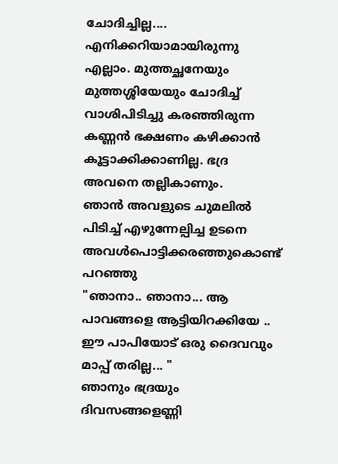ചോദിച്ചില്ല.... എനിക്കറിയാമായിരുന്നു എല്ലാം. മുത്തച്ഛനേയും മുത്തശ്ശിയേയും ചോദിച്ച് വാശിപിടിച്ചു കരഞ്ഞിരുന്ന കണ്ണൻ ഭക്ഷണം കഴിക്കാൻ കൂട്ടാക്കിക്കാണില്ല. ഭദ്ര അവനെ തല്ലികാണും.
ഞാൻ അവളുടെ ചുമലിൽ പിടിച്ച് എഴുന്നേല്പിച്ച ഉടനെ അവൾപൊട്ടിക്കരഞ്ഞുകൊണ്ട് പറഞ്ഞു
"ഞാനാ.. ഞാനാ... ആ പാവങ്ങളെ ആട്ടിയിറക്കിയേ .. ഈ പാപിയോട് ഒരു ദൈവവും മാപ്പ് തരില്ല... "
ഞാനും ഭദ്രയും ദിവസങ്ങളെണ്ണി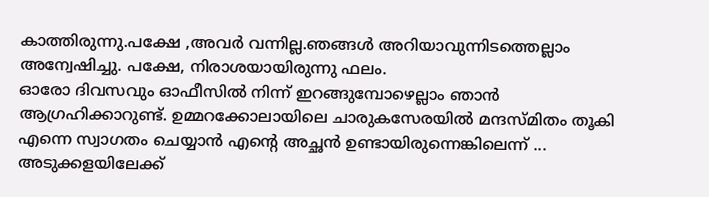കാത്തിരുന്നു.പക്ഷേ ,അവർ വന്നില്ല.ഞങ്ങൾ അറിയാവുന്നിടത്തെല്ലാം അന്വേഷിച്ചു. പക്ഷേ, നിരാശയായിരുന്നു ഫലം.
ഓരോ ദിവസവും ഓഫീസിൽ നിന്ന് ഇറങ്ങുമ്പോഴെല്ലാം ഞാൻ ആഗ്രഹിക്കാറുണ്ട്. ഉമ്മറക്കോലായിലെ ചാരുകസേരയിൽ മന്ദസ്മിതം തൂകി എന്നെ സ്വാഗതം ചെയ്യാൻ എന്റെ അച്ഛൻ ഉണ്ടായിരുന്നെങ്കിലെന്ന് ... അടുക്കളയിലേക്ക്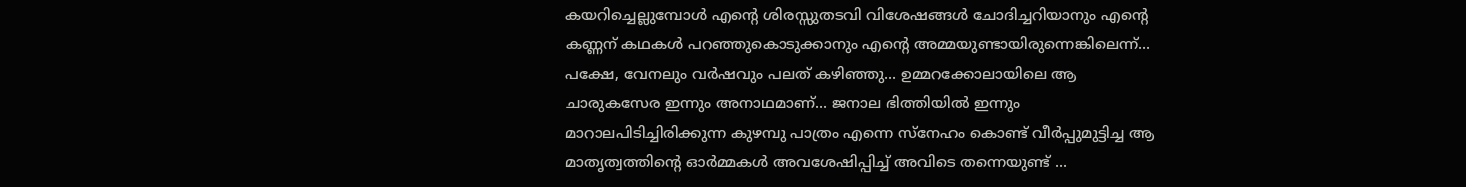കയറിച്ചെല്ലുമ്പോൾ എന്റെ ശിരസ്സുതടവി വിശേഷങ്ങൾ ചോദിച്ചറിയാനും എന്റെ കണ്ണന് കഥകൾ പറഞ്ഞുകൊടുക്കാനും എന്റെ അമ്മയുണ്ടായിരുന്നെങ്കിലെന്ന്...
പക്ഷേ, വേനലും വർഷവും പലത് കഴിഞ്ഞു... ഉമ്മറക്കോലായിലെ ആ ചാരുകസേര ഇന്നും അനാഥമാണ്... ജനാല ഭിത്തിയിൽ ഇന്നും മാറാലപിടിച്ചിരിക്കുന്ന കുഴമ്പു പാത്രം എന്നെ സ്നേഹം കൊണ്ട് വീർപ്പുമുട്ടിച്ച ആ മാതൃത്വത്തിന്റെ ഓർമ്മകൾ അവശേഷിപ്പിച്ച് അവിടെ തന്നെയുണ്ട് ...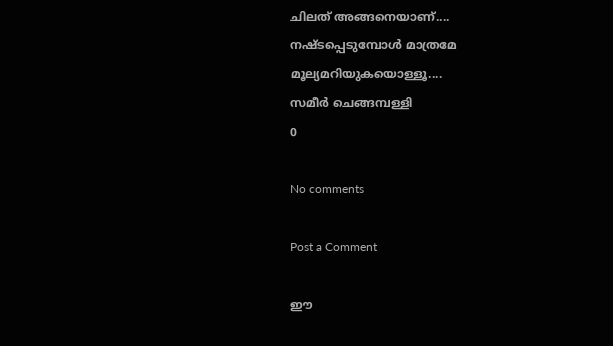ചിലത് അങ്ങനെയാണ്.... നഷ്ടപ്പെടുമ്പോൾ മാത്രമേ മൂല്യമറിയുകയൊള്ളൂ....
സമീർ ചെങ്ങമ്പള്ളി
0

No comments

Post a Comment

ഈ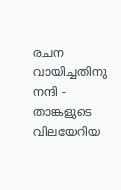രചന വായിച്ചതിനു നന്ദി - താങ്കളുടെ വിലയേറിയ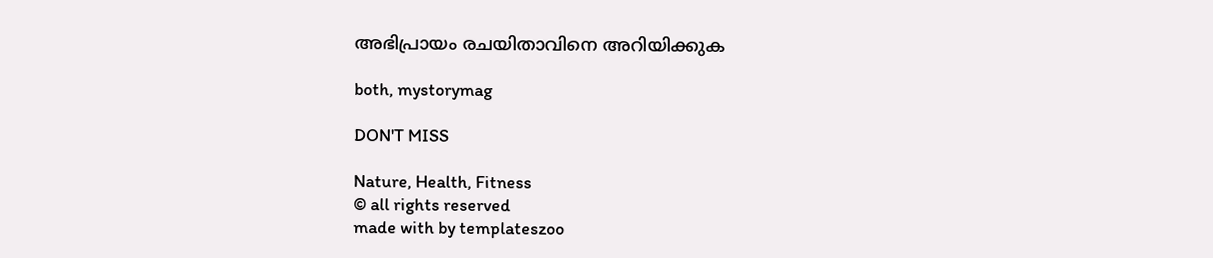അഭിപ്രായം രചയിതാവിനെ അറിയിക്കുക

both, mystorymag

DON'T MISS

Nature, Health, Fitness
© all rights reserved
made with by templateszoo